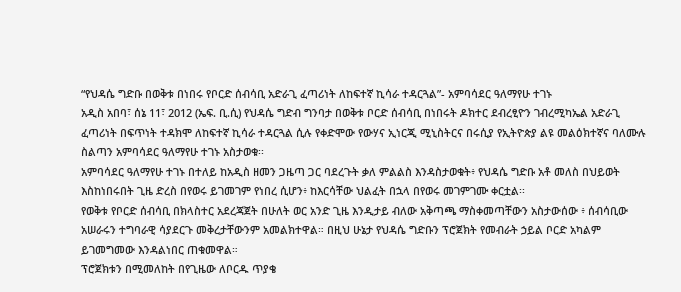“የህዳሴ ግድቡ በወቅቱ በነበሩ የቦርድ ሰብሳቢ አድራጊ ፈጣሪነት ለከፍተኛ ኪሳራ ተዳርጓል”- አምባሳደር ዓለማየሁ ተገኑ
አዲስ አበባ፣ ሰኔ 11፣ 2012 (ኤፍ. ቢ.ሲ) የህዳሴ ግድብ ግንባታ በወቅቱ ቦርድ ሰብሳቢ በነበሩት ዶክተር ደብረፂዮን ገብረሚካኤል አድራጊ ፈጣሪነት በፍጥነት ተዳክሞ ለከፍተኛ ኪሳራ ተዳርጓል ሲሉ የቀድሞው የውሃና ኢነርጂ ሚኒስትርና በሩሲያ የኢትዮጵያ ልዩ መልዕክተኛና ባለሙሉ ስልጣን አምባሳደር ዓለማየሁ ተገኑ አስታወቁ፡፡
አምባሳደር ዓለማየሁ ተገኑ በተለይ ከአዲስ ዘመን ጋዜጣ ጋር ባደረጉት ቃለ ምልልስ እንዳስታወቁት፥ የህዳሴ ግድቡ አቶ መለስ በህይወት እስከነበሩበት ጊዜ ድረስ በየወሩ ይገመገም የነበረ ሲሆን፥ ከእርሳቸው ህልፈት በኋላ በየወሩ መገምገሙ ቀርቷል፡፡
የወቅቱ የቦርድ ሰብሳቢ በክላስተር አደረጃጀት በሁለት ወር አንድ ጊዜ እንዲታይ ብለው አቅጣጫ ማስቀመጣቸውን አስታውሰው ፥ ሰብሳቢው አሠራሩን ተግባራዊ ሳያደርጉ መቅረታቸውንም አመልክተዋል። በዚህ ሁኔታ የህዳሴ ግድቡን ፕሮጀክት የመብራት ኃይል ቦርድ አካልም ይገመግመው እንዳልነበር ጠቁመዋል።
ፕሮጀክቱን በሚመለከት በየጊዜው ለቦርዱ ጥያቄ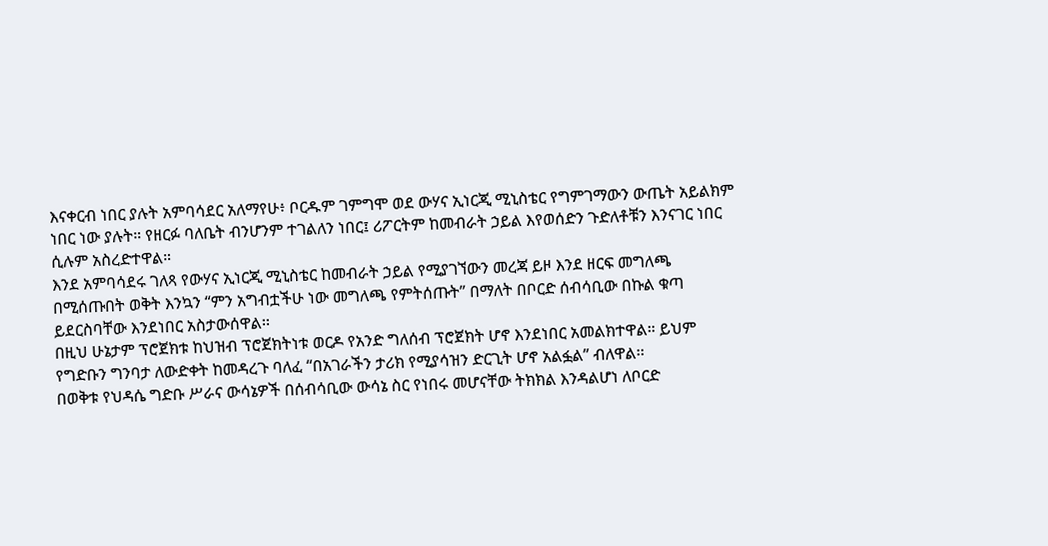እናቀርብ ነበር ያሉት አምባሳደር አለማየሁ፥ ቦርዱም ገምግሞ ወደ ውሃና ኢነርጂ ሚኒስቴር የግምገማውን ውጤት አይልክም ነበር ነው ያሉት። የዘርፉ ባለቤት ብንሆንም ተገልለን ነበር፤ ሪፖርትም ከመብራት ኃይል እየወሰድን ጉድለቶቹን እንናገር ነበር ሲሉም አስረድተዋል።
እንደ አምባሳደሩ ገለጻ የውሃና ኢነርጂ ሚኒስቴር ከመብራት ኃይል የሚያገኘውን መረጃ ይዞ እንደ ዘርፍ መግለጫ በሚሰጡበት ወቅት እንኳን “ምን አግብቷችሁ ነው መግለጫ የምትሰጡት” በማለት በቦርድ ሰብሳቢው በኩል ቁጣ ይደርስባቸው እንደነበር አስታውሰዋል፡፡
በዚህ ሁኔታም ፕሮጀክቱ ከህዝብ ፕሮጀክትነቱ ወርዶ የአንድ ግለሰብ ፕሮጀክት ሆኖ እንደነበር አመልክተዋል። ይህም የግድቡን ግንባታ ለውድቀት ከመዳረጉ ባለፈ “በአገራችን ታሪክ የሚያሳዝን ድርጊት ሆኖ አልፏል” ብለዋል፡፡
በወቅቱ የህዳሴ ግድቡ ሥራና ውሳኔዎች በሰብሳቢው ውሳኔ ስር የነበሩ መሆናቸው ትክክል እንዳልሆነ ለቦርድ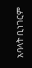አባላት ቢነገርም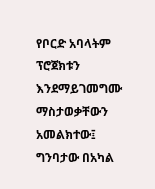የቦርድ አባላትም ፕሮጀክቱን እንደማይገመግሙ ማስታወቃቸውን አመልክተው፤ ግንባታው በአካል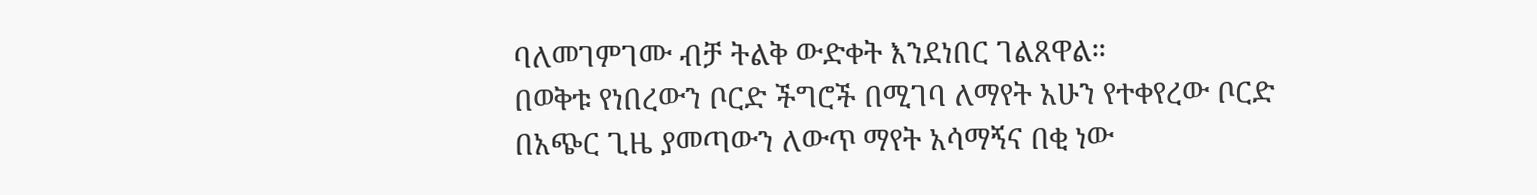ባለመገምገሙ ብቻ ትልቅ ውድቀት እንደነበር ገልጸዋል።
በወቅቱ የነበረውን ቦርድ ችግሮች በሚገባ ለማየት አሁን የተቀየረው ቦርድ በአጭር ጊዜ ያመጣውን ለውጥ ማየት አሳማኝና በቂ ነው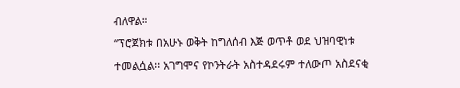ብለዋል።
“ፕሮጀክቱ በአሁኑ ወቅት ከግለሰብ እጅ ወጥቶ ወደ ህዝባዊነቱ ተመልሷል፡፡ አገግሞና የኮንትራት አስተዳደሩም ተለውጦ አስደናቂ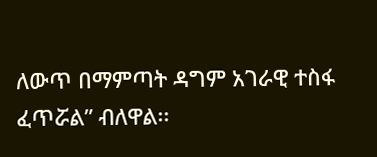ለውጥ በማምጣት ዳግም አገራዊ ተስፋ ፈጥሯል” ብለዋል፡፡